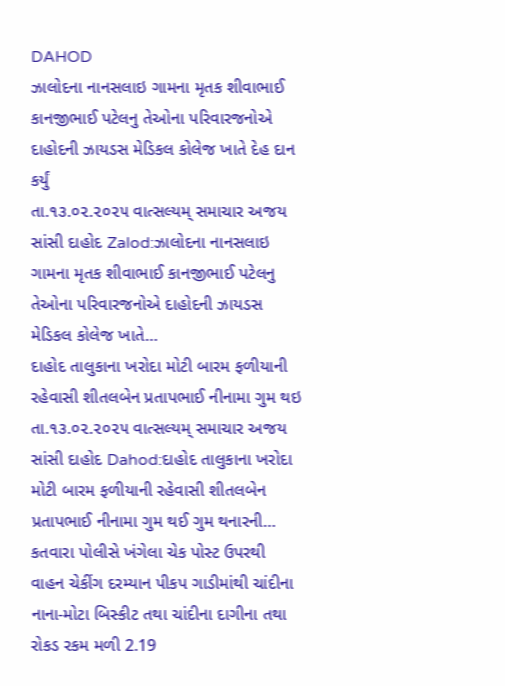DAHOD
ઝાલોદના નાનસલાઇ ગામના મૃતક શીવાભાઈ કાનજીભાઈ પટેલનુ તેઓના પરિવારજનોએ દાહોદની ઝાયડસ મેડિકલ કોલેજ ખાતે દેહ દાન કર્યું
તા.૧૩.૦૨.૨૦૨૫ વાત્સલ્યમ્ સમાચાર અજય સાંસી દાહોદ Zalod:ઝાલોદના નાનસલાઇ ગામના મૃતક શીવાભાઈ કાનજીભાઈ પટેલનુ તેઓના પરિવારજનોએ દાહોદની ઝાયડસ મેડિકલ કોલેજ ખાતે…
દાહોદ તાલુકાના ખરોદા મોટી બારમ ફળીયાની રહેવાસી શીતલબેન પ્રતાપભાઈ નીનામા ગુમ થઇ
તા.૧૩.૦૨.૨૦૨૫ વાત્સલ્યમ્ સમાચાર અજય સાંસી દાહોદ Dahod:દાહોદ તાલુકાના ખરોદા મોટી બારમ ફળીયાની રહેવાસી શીતલબેન પ્રતાપભાઈ નીનામા ગુમ થઈ ગુમ થનારની…
કતવારા પોલીસે ખંગેલા ચેક પોસ્ટ ઉપરથી વાહન ચેકીંગ દરમ્યાન પીકપ ગાડીમાંથી ચાંદીના નાના-મોટા બિસ્કીટ તથા ચાંદીના દાગીના તથા રોકડ રકમ મળી 2.19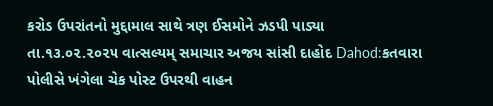કરોડ ઉપરાંતનો મુદ્દામાલ સાથે ત્રણ ઈસમોને ઝડપી પાડ્યા
તા.૧૩.૦૨.૨૦૨૫ વાત્સલ્યમ્ સમાચાર અજય સાંસી દાહોદ Dahod:કતવારા પોલીસે ખંગેલા ચેક પોસ્ટ ઉપરથી વાહન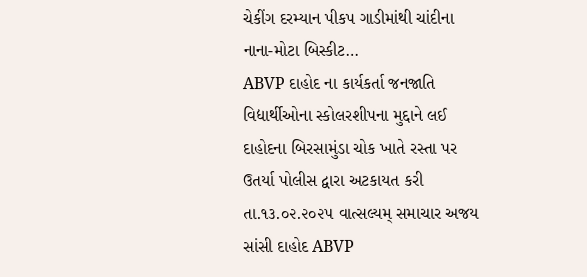ચેકીંગ દરમ્યાન પીકપ ગાડીમાંથી ચાંદીના નાના-મોટા બિસ્કીટ…
ABVP દાહોદ ના કાર્યકર્તા જનજાતિ વિદ્યાર્થીઓના સ્કોલરશીપના મુદ્દાને લઈ દાહોદના બિરસામુંડા ચોક ખાતે રસ્તા પર ઉતર્યા પોલીસ દ્વારા અટકાયત કરી
તા.૧૩.૦૨.૨૦૨૫ વાત્સલ્યમ્ સમાચાર અજય સાંસી દાહોદ ABVP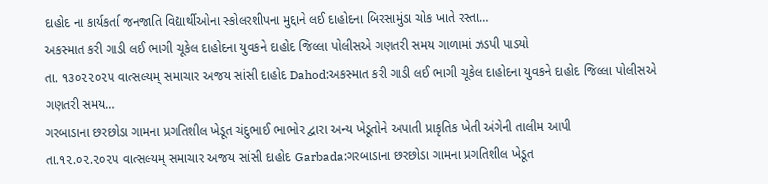દાહોદ ના કાર્યકર્તા જનજાતિ વિદ્યાર્થીઓના સ્કોલરશીપના મુદ્દાને લઈ દાહોદના બિરસામુંડા ચોક ખાતે રસ્તા…
અકસ્માત કરી ગાડી લઈ ભાગી ચૂકેલ દાહોદના યુવકને દાહોદ જિલ્લા પોલીસએ ગણતરી સમય ગાળામાં ઝડપી પાડયો
તા. ૧૩૦૨૨૦૨૫ વાત્સલ્યમ્ સમાચાર અજય સાંસી દાહોદ Dahod:અકસ્માત કરી ગાડી લઈ ભાગી ચૂકેલ દાહોદના યુવકને દાહોદ જિલ્લા પોલીસએ ગણતરી સમય…
ગરબાડાના છરછોડા ગામના પ્રગતિશીલ ખેડૂત ચંદુભાઈ ભાભોર દ્વારા અન્ય ખેડૂતોને અપાતી પ્રાકૃતિક ખેતી અંગેની તાલીમ આપી
તા.૧૨.૦૨.૨૦૨૫ વાત્સલ્યમ્ સમાચાર અજય સાંસી દાહોદ Garbada:ગરબાડાના છરછોડા ગામના પ્રગતિશીલ ખેડૂત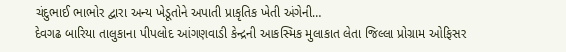ચંદુભાઈ ભાભોર દ્વારા અન્ય ખેડૂતોને અપાતી પ્રાકૃતિક ખેતી અંગેની…
દેવગઢ બારિયા તાલુકાના પીપલોદ આંગણવાડી કેન્દ્રની આકસ્મિક મુલાકાત લેતા જિલ્લા પ્રોગ્રામ ઓફિસર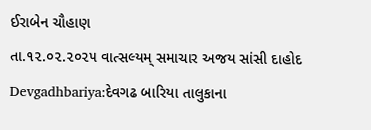ઈરાબેન ચૌહાણ
તા.૧૨.૦૨.૨૦૨૫ વાત્સલ્યમ્ સમાચાર અજય સાંસી દાહોદ Devgadhbariya:દેવગઢ બારિયા તાલુકાના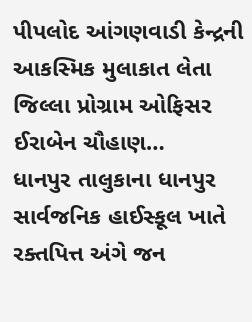પીપલોદ આંગણવાડી કેન્દ્રની આકસ્મિક મુલાકાત લેતા જિલ્લા પ્રોગ્રામ ઓફિસર ઈરાબેન ચૌહાણ…
ધાનપુર તાલુકાના ધાનપુર સાર્વજનિક હાઈસ્કૂલ ખાતે રક્તપિત્ત અંગે જન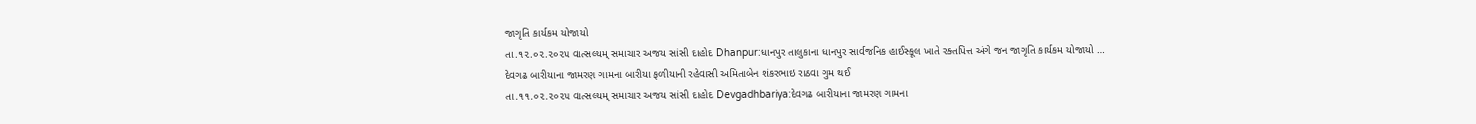જાગૃતિ કાર્યકમ યોજાયો
તા.૧૨.૦૨.૨૦૨૫ વાત્સલ્યમ્ સમાચાર અજય સાંસી દાહોદ Dhanpur:ધાનપુર તાલુકાના ધાનપુર સાર્વજનિક હાઈસ્કૂલ ખાતે રક્તપિત્ત અંગે જન જાગૃતિ કાર્યકમ યોજાયો …
દેવગઢ બારીયાના જામરણ ગામના બારીયા ફળીયાની રહેવાસી અમિતાબેન શંકરભાઇ રાઠવા ગુમ થઈ
તા.૧૧.૦૨.૨૦૨૫ વાત્સલ્યમ્ સમાચાર અજય સાંસી દાહોદ Devgadhbariya:દેવગઢ બારીયાના જામરણ ગામના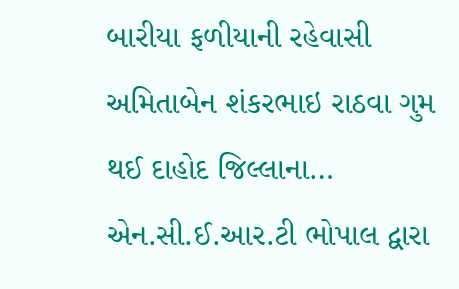બારીયા ફળીયાની રહેવાસી અમિતાબેન શંકરભાઇ રાઠવા ગુમ થઈ દાહોદ જિલ્લાના…
એન.સી.ઈ.આર.ટી ભોપાલ દ્વારા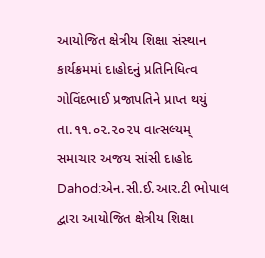આયોજિત ક્ષેત્રીય શિક્ષા સંસ્થાન કાર્યક્રમમાં દાહોદનું પ્રતિનિધિત્વ ગોવિંદભાઈ પ્રજાપતિને પ્રાપ્ત થયું
તા.૧૧.૦૨.૨૦૨૫ વાત્સલ્યમ્ સમાચાર અજય સાંસી દાહોદ Dahod:એન.સી.ઈ.આર.ટી ભોપાલ દ્વારા આયોજિત ક્ષેત્રીય શિક્ષા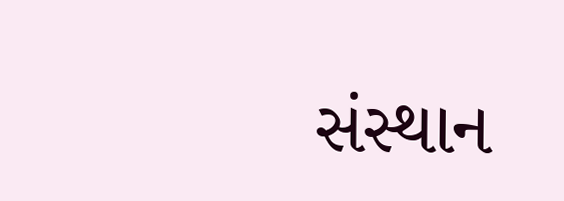સંસ્થાન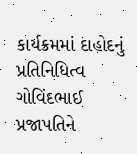કાર્યક્રમમાં દાહોદનું પ્રતિનિધિત્વ ગોવિંદભાઈ પ્રજાપતિને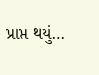પ્રાપ્ત થયું…